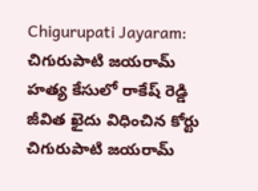Chigurupati Jayaram: చిగురుపాటి జయరామ్ హత్య కేసులో రాకేష్ రెడ్డి జీవిత ఖైదు విధించిన కోర్టు
చిగురుపాటి జయరామ్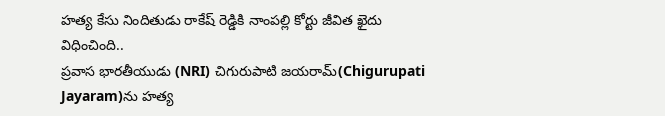హత్య కేసు నిందితుడు రాకేష్ రెడ్డికి నాంపల్లి కోర్టు జీవిత ఖైదు విధించింది..
ప్రవాస భారతీయుడు (NRI) చిగురుపాటి జయరామ్(Chigurupati Jayaram)ను హత్య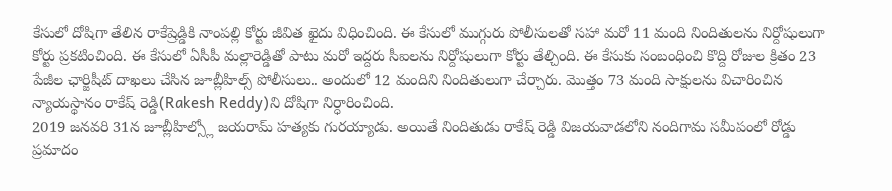కేసులో దోషిగా తేలిన రాకేష్రెడ్డికి నాంపల్లి కోర్టు జీవిత ఖైదు విధించింది. ఈ కేసులో ముగ్గురు పోలీసులతో సహా మరో 11 మంది నిందితులను నిర్దోషులుగా కోర్టు ప్రకటించింది. ఈ కేసులో ఏసీపీ మల్లారెడ్డితో పాటు మరో ఇద్దరు సీఐలను నిర్దోషులుగా కోర్టు తేల్చింది. ఈ కేసుకు సంబంధించి కొద్ది రోజుల క్రితం 23 పేజీల ఛార్జిషీట్ దాఖలు చేసిన జూబ్లీహిల్స్ పోలీసులు.. అందులో 12 మందిని నిందితులుగా చేర్చారు. మొత్తం 73 మంది సాక్షులను విచారించిన న్యాయస్థానం రాకేష్ రెడ్డి(Rakesh Reddy)ని దోషిగా నిర్ధారించింది.
2019 జనవరి 31న జూబ్లీహిల్స్లో జయరామ్ హత్యకు గురయ్యాడు. అయితే నిందితుడు రాకేష్ రెడ్డి విజయవాడలోని నందిగామ సమీపంలో రోడ్డు ప్రమాదం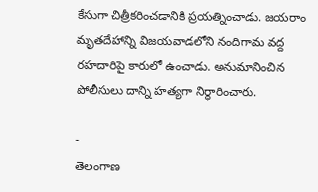కేసుగా చిత్రీకరించడానికి ప్రయత్నించాడు. జయరాం మృతదేహాన్ని విజయవాడలోని నందిగామ వద్ద రహదారిపై కారులో ఉంచాడు. అనుమానించిన పోలీసులు దాన్ని హత్యగా నిర్ధారించారు.

-
తెలంగాణ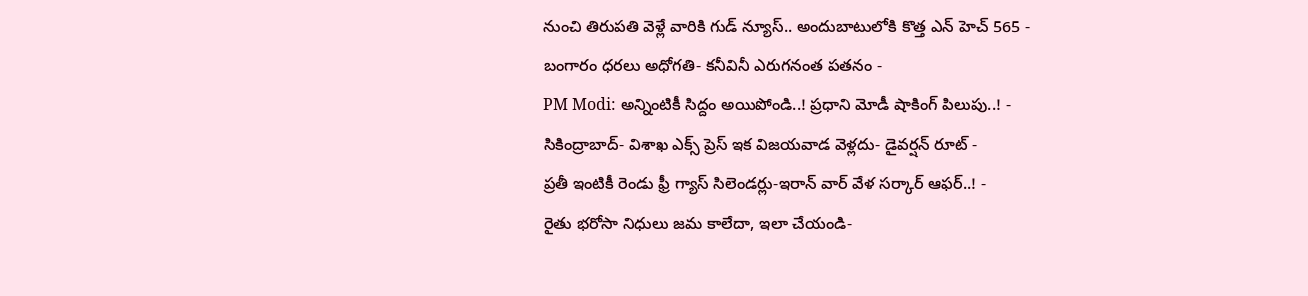నుంచి తిరుపతి వెళ్లే వారికి గుడ్ న్యూస్.. అందుబాటులోకి కొత్త ఎన్ హెచ్ 565 -
బంగారం ధరలు అధోగతి- కనీవినీ ఎరుగనంత పతనం -
PM Modi: అన్నింటికీ సిద్దం అయిపోండి..! ప్రధాని మోడీ షాకింగ్ పిలుపు..! -
సికింద్రాబాద్- విశాఖ ఎక్స్ ప్రెస్ ఇక విజయవాడ వెళ్లదు- డైవర్షన్ రూట్ -
ప్రతీ ఇంటికీ రెండు ఫ్రీ గ్యాస్ సిలెండర్లు-ఇరాన్ వార్ వేళ సర్కార్ ఆఫర్..! -
రైతు భరోసా నిధులు జమ కాలేదా, ఇలా చేయండి-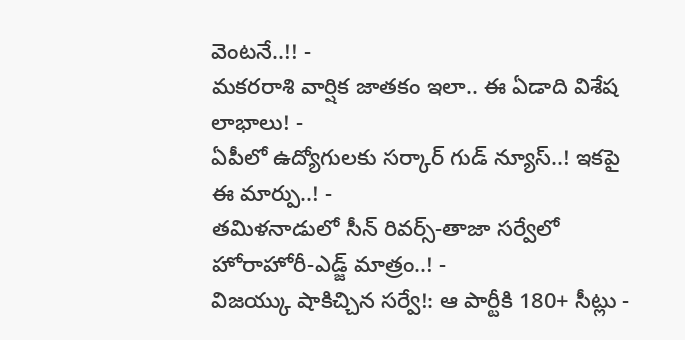వెంటనే..!! -
మకరరాశి వార్షిక జాతకం ఇలా.. ఈ ఏడాది విశేష లాభాలు! -
ఏపీలో ఉద్యోగులకు సర్కార్ గుడ్ న్యూస్..! ఇకపై ఈ మార్పు..! -
తమిళనాడులో సీన్ రివర్స్-తాజా సర్వేలో హోరాహోరీ-ఎడ్జ్ మాత్రం..! -
విజయ్కు షాకిచ్చిన సర్వే!: ఆ పార్టీకి 180+ సీట్లు -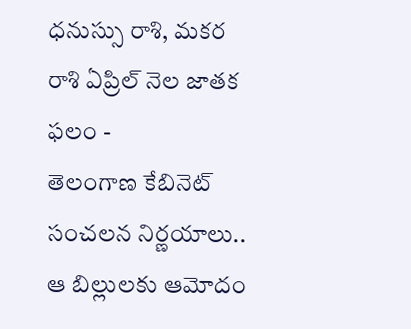ధనుస్సు రాశి, మకర రాశి ఏప్రిల్ నెల జాతక ఫలం -
తెలంగాణ కేబినెట్ సంచలన నిర్ణయాలు.. ఆ బిల్లులకు ఆమోదం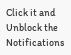Click it and Unblock the Notifications